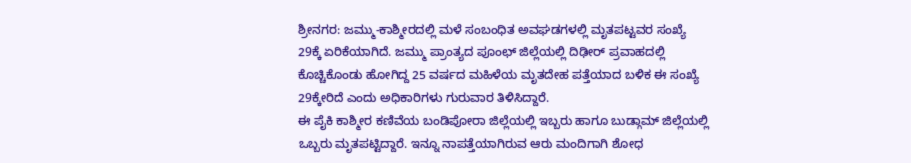ಶ್ರೀನಗರ: ಜಮ್ಮು-ಕಾಶ್ಮೀರದಲ್ಲಿ ಮಳೆ ಸಂಬಂಧಿತ ಅವಘಡಗಳಲ್ಲಿ ಮೃತಪಟ್ಟವರ ಸಂಖ್ಯೆ 29ಕ್ಕೆ ಏರಿಕೆಯಾಗಿದೆ. ಜಮ್ಮು ಪ್ರಾಂತ್ಯದ ಪೂಂಛ್ ಜಿಲ್ಲೆಯಲ್ಲಿ ದಿಢೀರ್ ಪ್ರವಾಹದಲ್ಲಿ ಕೊಚ್ಚಿಕೊಂಡು ಹೋಗಿದ್ದ 25 ವರ್ಷದ ಮಹಿಳೆಯ ಮೃತದೇಹ ಪತ್ತೆಯಾದ ಬಳಿಕ ಈ ಸಂಖ್ಯೆ 29ಕ್ಕೇರಿದೆ ಎಂದು ಅಧಿಕಾರಿಗಳು ಗುರುವಾರ ತಿಳಿಸಿದ್ದಾರೆ.
ಈ ಪೈಕಿ ಕಾಶ್ಮೀರ ಕಣಿವೆಯ ಬಂಡಿಪೋರಾ ಜಿಲ್ಲೆಯಲ್ಲಿ ಇಬ್ಬರು ಹಾಗೂ ಬುಡ್ಗಾಮ್ ಜಿಲ್ಲೆಯಲ್ಲಿ ಒಬ್ಬರು ಮೃತಪಟ್ಟಿದ್ದಾರೆ. ಇನ್ನೂ ನಾಪತ್ತೆಯಾಗಿರುವ ಆರು ಮಂದಿಗಾಗಿ ಶೋಧ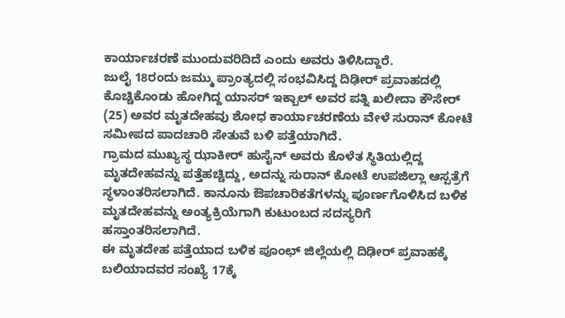ಕಾರ್ಯಾಚರಣೆ ಮುಂದುವರಿದಿದೆ ಎಂದು ಅವರು ತಿಳಿಸಿದ್ದಾರೆ.
ಜುಲೈ 18ರಂದು ಜಮ್ಮು ಪ್ರಾಂತ್ಯದಲ್ಲಿ ಸಂಭವಿಸಿದ್ದ ದಿಢೀರ್ ಪ್ರವಾಹದಲ್ಲಿ ಕೊಚ್ಚಿಕೊಂಡು ಹೋಗಿದ್ದ ಯಾಸರ್ ಇಕ್ಬಾಲ್ ಅವರ ಪತ್ನಿ ಖಲೀದಾ ಕೌಸೇರ್ (25) ಅವರ ಮೃತದೇಹವು ಶೋಧ ಕಾರ್ಯಾಚರಣೆಯ ವೇಳೆ ಸುರಾನ್ ಕೋಟೆ ಸಮೀಪದ ಪಾದಚಾರಿ ಸೇತುವೆ ಬಳಿ ಪತ್ತೆಯಾಗಿದೆ.
ಗ್ರಾಮದ ಮುಖ್ಯಸ್ಥ ಝಾಕೀರ್ ಹುಸೈನ್ ಅವರು ಕೊಳೆತ ಸ್ಥಿತಿಯಲ್ಲಿದ್ದ ಮೃತದೇಹವನ್ನು ಪತ್ತೆಹಚ್ಚಿದ್ದು, ಅದನ್ನು ಸುರಾನ್ ಕೋಟೆ ಉಪಜಿಲ್ಲಾ ಆಸ್ಪತ್ರೆಗೆ ಸ್ಥಳಾಂತರಿಸಲಾಗಿದೆ. ಕಾನೂನು ಔಪಚಾರಿಕತೆಗಳನ್ನು ಪೂರ್ಣಗೊಳಿಸಿದ ಬಳಿಕ ಮೃತದೇಹವನ್ನು ಅಂತ್ಯಕ್ರಿಯೆಗಾಗಿ ಕುಟುಂಬದ ಸದಸ್ಯರಿಗೆ ಹಸ್ತಾಂತರಿಸಲಾಗಿದೆ.
ಈ ಮೃತದೇಹ ಪತ್ತೆಯಾದ ಬಳಿಕ ಪೂಂಛ್ ಜಿಲ್ಲೆಯಲ್ಲಿ ದಿಢೀರ್ ಪ್ರವಾಹಕ್ಕೆ ಬಲಿಯಾದವರ ಸಂಖ್ಯೆ 17ಕ್ಕೆ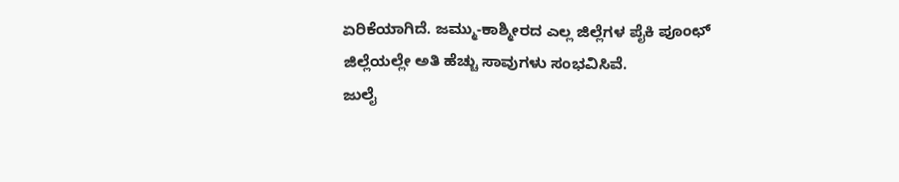ಏರಿಕೆಯಾಗಿದೆ. ಜಮ್ಮು-ಕಾಶ್ಮೀರದ ಎಲ್ಲ ಜಿಲ್ಲೆಗಳ ಪೈಕಿ ಪೂಂಛ್ ಜಿಲ್ಲೆಯಲ್ಲೇ ಅತಿ ಹೆಚ್ಚು ಸಾವುಗಳು ಸಂಭವಿಸಿವೆ.
ಜುಲೈ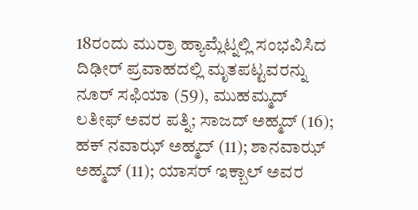18ರಂದು ಮುರ್ರಾ ಹ್ಯಾಮ್ಲೆಟ್ನಲ್ಲಿ ಸಂಭವಿಸಿದ ದಿಢೀರ್ ಪ್ರವಾಹದಲ್ಲಿ ಮೃತಪಟ್ಟವರನ್ನು ನೂರ್ ಸಫಿಯಾ (59), ಮುಹಮ್ಮದ್ ಲತೀಫ್ ಅವರ ಪತ್ನಿ; ಸಾಜದ್ ಅಹ್ಮದ್ (16); ಹಕ್ ನವಾಝ್ ಅಹ್ಮದ್ (11); ಶಾನವಾಝ್ ಅಹ್ಮದ್ (11); ಯಾಸರ್ ಇಕ್ಬಾಲ್ ಅವರ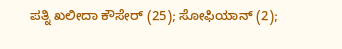ಪತ್ನಿ ಖಲೀದಾ ಕೌಸೇರ್ (25); ಸೋಫಿಯಾನ್ (2);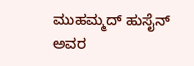ಮುಹಮ್ಮದ್ ಹುಸೈನ್ ಅವರ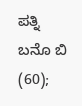ಪತ್ನಿ ಬನೊ ಬಿ (60);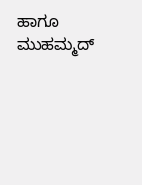ಹಾಗೂ ಮುಹಮ್ಮದ್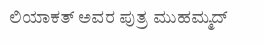ಲಿಯಾಕತ್ ಅವರ ಪುತ್ರ ಮುಹಮ್ಮದ್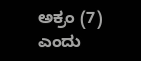ಅಕ್ರಂ (7) ಎಂದು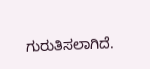ಗುರುತಿಸಲಾಗಿದೆ.